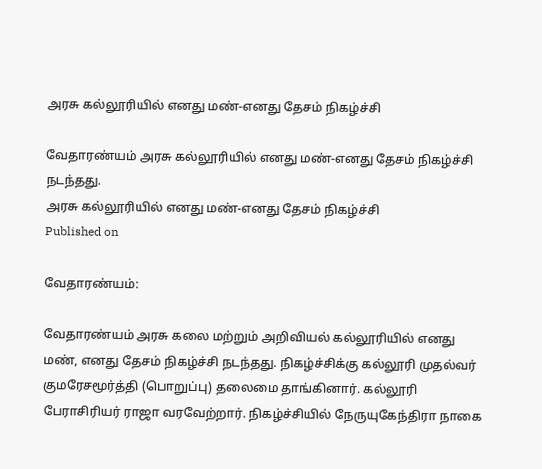அரசு கல்லூரியில் எனது மண்-எனது தேசம் நிகழ்ச்சி

வேதாரண்யம் அரசு கல்லூரியில் எனது மண்-எனது தேசம் நிகழ்ச்சி நடந்தது.
அரசு கல்லூரியில் எனது மண்-எனது தேசம் நிகழ்ச்சி
Published on

வேதாரண்யம்:

வேதாரண்யம் அரசு கலை மற்றும் அறிவியல் கல்லூரியில் எனது மண், எனது தேசம் நிகழ்ச்சி நடந்தது. நிகழ்ச்சிக்கு கல்லூரி முதல்வர் குமரேசமூர்த்தி (பொறுப்பு) தலைமை தாங்கினார். கல்லூரி பேராசிரியர் ராஜா வரவேற்றார். நிகழ்ச்சியில் நேருயுகேந்திரா நாகை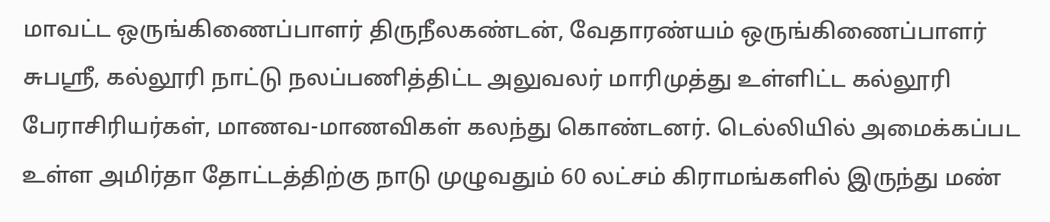மாவட்ட ஒருங்கிணைப்பாளர் திருநீலகண்டன், வேதாரண்யம் ஒருங்கிணைப்பாளர் சுபஸ்ரீ, கல்லூரி நாட்டு நலப்பணித்திட்ட அலுவலர் மாரிமுத்து உள்ளிட்ட கல்லூரி பேராசிரியர்கள், மாணவ-மாணவிகள் கலந்து கொண்டனர். டெல்லியில் அமைக்கப்பட உள்ள அமிர்தா தோட்டத்திற்கு நாடு முழுவதும் 60 லட்சம் கிராமங்களில் இருந்து மண்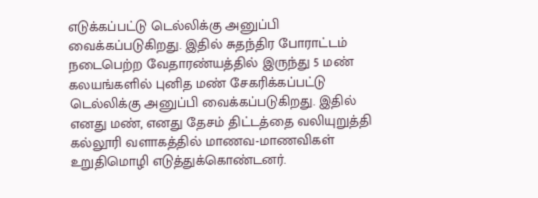எடுக்கப்பட்டு டெல்லிக்கு அனுப்பி வைக்கப்படுகிறது. இதில் சுதந்திர போராட்டம் நடைபெற்ற வேதாரண்யத்தில் இருந்து 5 மண் கலயங்களில் புனித மண் சேகரிக்கப்பட்டு டெல்லிக்கு அனுப்பி வைக்கப்படுகிறது. இதில் எனது மண், எனது தேசம் திட்டத்தை வலியுறுத்தி கல்லூரி வளாகத்தில் மாணவ-மாணவிகள் உறுதிமொழி எடுத்துக்கொண்டனர்.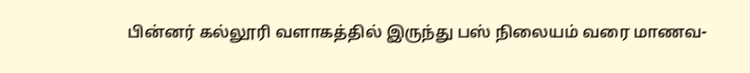பின்னர் கல்லூரி வளாகத்தில் இருந்து பஸ் நிலையம் வரை மாணவ-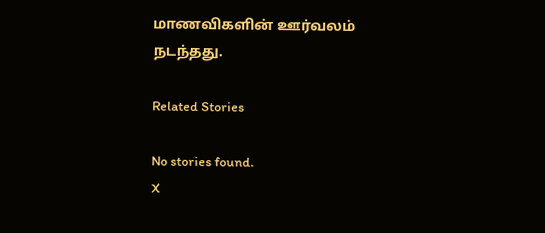மாணவிகளின் ஊர்வலம் நடந்தது.

Related Stories

No stories found.
X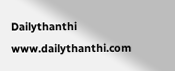Dailythanthi
www.dailythanthi.com